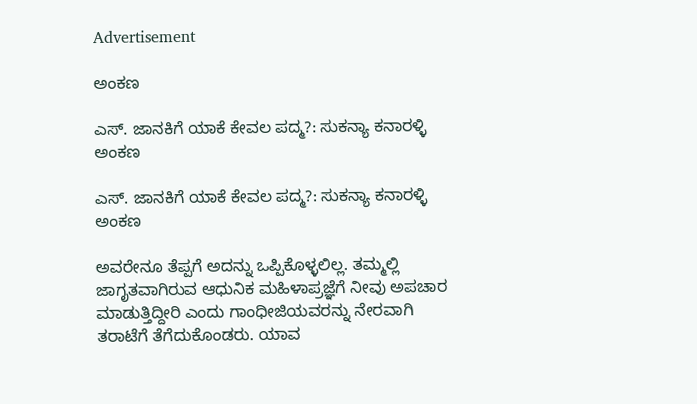Advertisement

ಅಂಕಣ

ಎಸ್. ಜಾನಕಿಗೆ ಯಾಕೆ ಕೇವಲ ಪದ್ಮ?: ಸುಕನ್ಯಾ ಕನಾರಳ್ಳಿ ಅಂಕಣ

ಎಸ್. ಜಾನಕಿಗೆ ಯಾಕೆ ಕೇವಲ ಪದ್ಮ?: ಸುಕನ್ಯಾ ಕನಾರಳ್ಳಿ ಅಂಕಣ

ಅವರೇನೂ ತೆಪ್ಪಗೆ ಅದನ್ನು ಒಪ್ಪಿಕೊಳ್ಳಲಿಲ್ಲ. ತಮ್ಮಲ್ಲಿ ಜಾಗೃತವಾಗಿರುವ ಆಧುನಿಕ ಮಹಿಳಾಪ್ರಜ್ಞೆಗೆ ನೀವು ಅಪಚಾರ ಮಾಡುತ್ತಿದ್ದೀರಿ ಎಂದು ಗಾಂಧೀಜಿಯವರನ್ನು ನೇರವಾಗಿ ತರಾಟೆಗೆ ತೆಗೆದುಕೊಂಡರು. ಯಾವ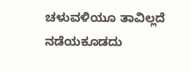ಚಳುವಳಿಯೂ ತಾವಿಲ್ಲದೆ ನಡೆಯಕೂಡದು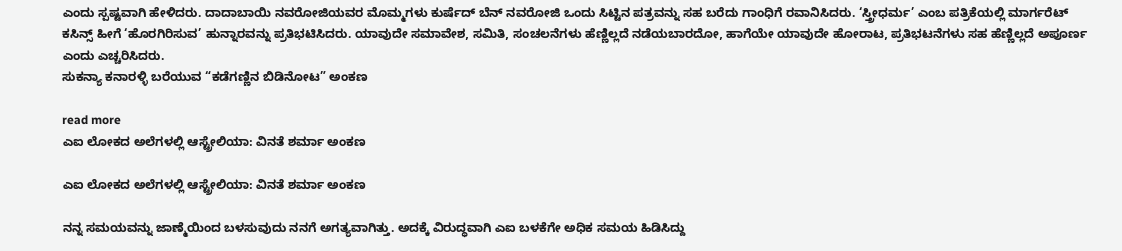ಎಂದು ಸ್ಪಷ್ಟವಾಗಿ ಹೇಳಿದರು. ದಾದಾಬಾಯಿ ನವರೋಜಿಯವರ ಮೊಮ್ಮಗಳು ಕುರ್ಷೆದ್ ಬೆನ್ ನವರೋಜಿ ಒಂದು ಸಿಟ್ಟಿನ ಪತ್ರವನ್ನು ಸಹ ಬರೆದು ಗಾಂಧಿಗೆ ರವಾನಿಸಿದರು. ‘ಸ್ತ್ರೀಧರ್ಮ’ ಎಂಬ ಪತ್ರಿಕೆಯಲ್ಲಿ ಮಾರ್ಗರೆಟ್ ಕಸಿನ್ಸ್ ಹೀಗೆ ‘ಹೊರಗಿರಿಸುವ’ ಹುನ್ನಾರವನ್ನು ಪ್ರತಿಭಟಿಸಿದರು. ಯಾವುದೇ ಸಮಾವೇಶ, ಸಮಿತಿ, ಸಂಚಲನೆಗಳು ಹೆಣ್ಣಿಲ್ಲದೆ ನಡೆಯಬಾರದೋ, ಹಾಗೆಯೇ ಯಾವುದೇ ಹೋರಾಟ, ಪ್ರತಿಭಟನೆಗಳು ಸಹ ಹೆಣ್ಣಿಲ್ಲದೆ ಅಪೂರ್ಣ ಎಂದು ಎಚ್ಚರಿಸಿದರು.
ಸುಕನ್ಯಾ ಕನಾರಳ್ಳಿ ಬರೆಯುವ “ಕಡೆಗಣ್ಣಿನ ಬಿಡಿನೋಟ” ಅಂಕಣ

read more
ಎಐ ಲೋಕದ ಅಲೆಗಳಲ್ಲಿ ಆಸ್ಟ್ರೇಲಿಯಾ: ವಿನತೆ ಶರ್ಮಾ ಅಂಕಣ

ಎಐ ಲೋಕದ ಅಲೆಗಳಲ್ಲಿ ಆಸ್ಟ್ರೇಲಿಯಾ: ವಿನತೆ ಶರ್ಮಾ ಅಂಕಣ

ನನ್ನ ಸಮಯವನ್ನು ಜಾಣ್ಮೆಯಿಂದ ಬಳಸುವುದು ನನಗೆ ಅಗತ್ಯವಾಗಿತ್ತು. ಅದಕ್ಕೆ ವಿರುದ್ಧವಾಗಿ ಎಐ ಬಳಕೆಗೇ ಅಧಿಕ ಸಮಯ ಹಿಡಿಸಿದ್ದು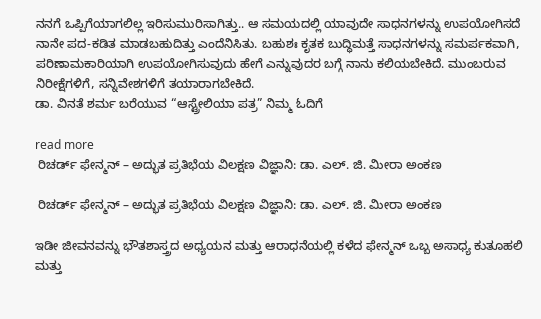ನನಗೆ ಒಪ್ಪಿಗೆಯಾಗಲಿಲ್ಲ ಇರಿಸುಮುರಿಸಾಗಿತ್ತು.. ಆ ಸಮಯದಲ್ಲಿ ಯಾವುದೇ ಸಾಧನಗಳನ್ನು ಉಪಯೋಗಿಸದೆ ನಾನೇ ಪದ-ಕಡಿತ ಮಾಡಬಹುದಿತ್ತು ಎಂದೆನಿಸಿತು. ಬಹುಶಃ ಕೃತಕ ಬುದ್ಧಿಮತ್ತೆ ಸಾಧನಗಳನ್ನು ಸಮರ್ಪಕವಾಗಿ, ಪರಿಣಾಮಕಾರಿಯಾಗಿ ಉಪಯೋಗಿಸುವುದು ಹೇಗೆ ಎನ್ನುವುದರ ಬಗ್ಗೆ ನಾನು ಕಲಿಯಬೇಕಿದೆ. ಮುಂಬರುವ ನಿರೀಕ್ಷೆಗಳಿಗೆ, ಸನ್ನಿವೇಶಗಳಿಗೆ ತಯಾರಾಗಬೇಕಿದೆ.
ಡಾ. ವಿನತೆ ಶರ್ಮ ಬರೆಯುವ “ಆಸ್ಟ್ರೇಲಿಯಾ ಪತ್ರ” ನಿಮ್ಮ ಓದಿಗೆ

read more
 ರಿಚರ್ಡ್ ಫೇನ್ಮನ್ – ಅದ್ಭುತ ಪ್ರತಿಭೆಯ ವಿಲಕ್ಷಣ ವಿಜ್ಞಾನಿ: ಡಾ. ಎಲ್. ಜಿ. ಮೀರಾ ಅಂಕಣ

 ರಿಚರ್ಡ್ ಫೇನ್ಮನ್ – ಅದ್ಭುತ ಪ್ರತಿಭೆಯ ವಿಲಕ್ಷಣ ವಿಜ್ಞಾನಿ: ಡಾ. ಎಲ್. ಜಿ. ಮೀರಾ ಅಂಕಣ

ಇಡೀ ಜೀವನವನ್ನು ಭೌತಶಾಸ್ತ್ರದ ಅಧ್ಯಯನ ಮತ್ತು ಆರಾಧನೆಯಲ್ಲಿ ಕಳೆದ ಫೇನ್ಮನ್ ಒಬ್ಬ ಅಸಾಧ್ಯ ಕುತೂಹಲಿ ಮತ್ತು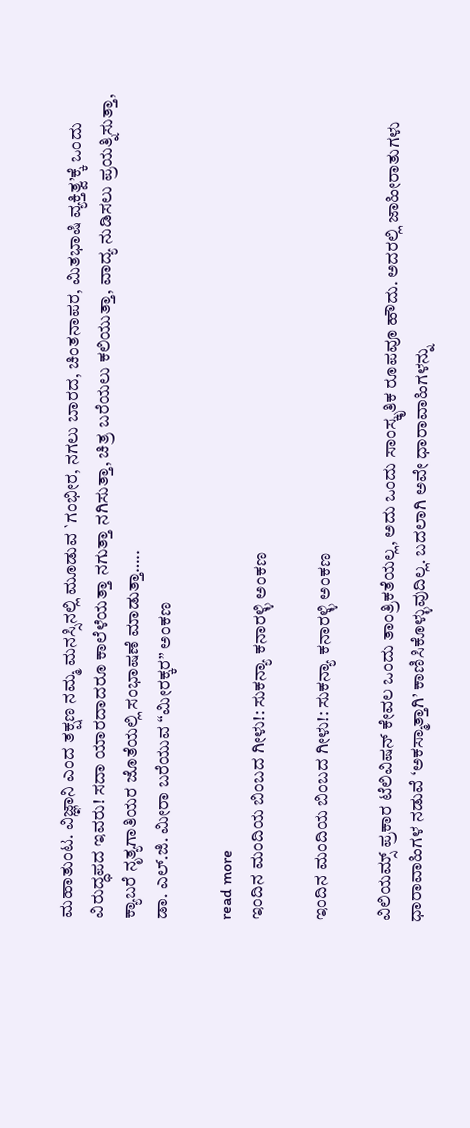ಮಹಾತುಂಟ. ವಿಜ್ಞಾನಿ ಎಂದ ತಕ್ಷಣ ನಮ್ಮ ಮನಸ್ಸಿನಲ್ಲಿ ಮೂಡುವ `ಗಂಭೀರ, ನಗಲು ಬಾರದ, ಚಿಂತನಾಪರ, ಮಿತಭಾಷಿ ವ್ಯಕ್ತಿತ್ವ’ಕ್ಕೆ ಒಂದು ವಿರುದ್ಧಪದ ಇವರು! ಸದಾ ಯಾರದಾದರೂ ಕಾಲೆಳೆಯತ್ತಾ ನಗುತ್ತಾ ನಗಿಸುತ್ತಾ, ಚಿತ್ರ ಬರೆಯಲು ಕಲಿಯುತ್ತಾ, ವಾದ್ಯ ನುಡಿಸಲು ಪ್ರಯತ್ನಿಸುತ್ತಾ, ಕ್ಯಾಬರೆ ನೃತ್ಯಗಾತಿಯರ ಜೊತೆಯಲ್ಲಿ ಸಂಭಾಷಣೆ ಮಾಡುತ್ತಾ…..
ಡಾ. ಎಲ್.ಜಿ. ಮೀರಾ ಬರೆಯುವ “ಮೀರಕ್ಕರ” ಅಂಕಣ

read more
ಇಂದಿನ ಮಂದಿಯ ಬಿಂಬದ ಗೀಳು!: ಸುಕನ್ಯಾ ಕನಾರಳ್ಳಿ ಅಂಕಣ

ಇಂದಿನ ಮಂದಿಯ ಬಿಂಬದ ಗೀಳು!: ಸುಕನ್ಯಾ ಕನಾರಳ್ಳಿ ಅಂಕಣ

ವಿಲಿಯಮ್ಸ್ ಪ್ರಕಾರ ಟೆಲಿವಿಷನ್ ಕೇವಲ ಒಂದು ತಾಂತ್ರಿಕತೆಯಲ್ಲ, ಅದು ಒಂದು ಸಾಂಸ್ಕೃತಿಕ ರೂಪವೂ ಹೌದು. ಅದರಲ್ಲಿ ಜಾಹೀರಾತುಗಳು ಧಾರಾವಾಹಿಗಳ ನಡುವೆ ‘ಅಕಸ್ಮಾತ್ತಾಗಿ’ ಕಾಣಿಸಿಕೊಳ್ಳುವುದಿಲ್ಲ. ಬದಲಾಗಿ ಅವೇ ಧಾರಾವಾಹಿಗಳನ್ನು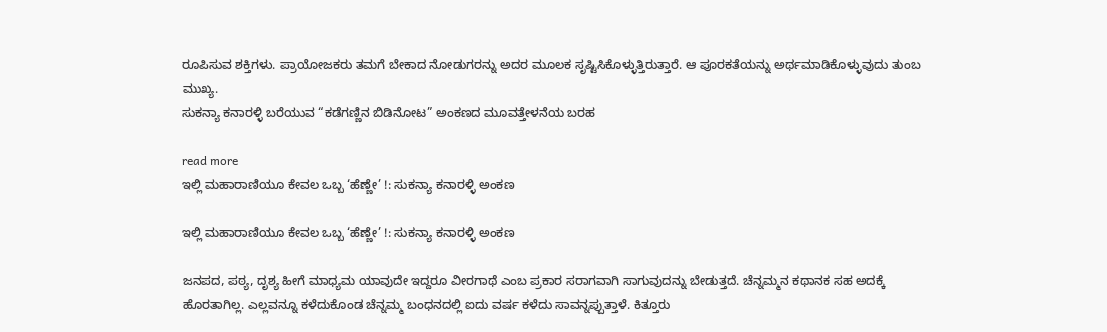ರೂಪಿಸುವ ಶಕ್ತಿಗಳು. ಪ್ರಾಯೋಜಕರು ತಮಗೆ ಬೇಕಾದ ನೋಡುಗರನ್ನು ಅದರ ಮೂಲಕ ಸೃಷ್ಟಿಸಿಕೊಳ್ಳುತ್ತಿರುತ್ತಾರೆ. ಆ ಪೂರಕತೆಯನ್ನು ಅರ್ಥಮಾಡಿಕೊಳ್ಳುವುದು ತುಂಬ ಮುಖ್ಯ.
ಸುಕನ್ಯಾ ಕನಾರಳ್ಳಿ ಬರೆಯುವ “ಕಡೆಗಣ್ಣಿನ ಬಿಡಿನೋಟ” ಅಂಕಣದ ಮೂವತ್ತೇಳನೆಯ ಬರಹ

read more
ಇಲ್ಲಿ ಮಹಾರಾಣಿಯೂ ಕೇವಲ ಒಬ್ಬ ‘ಹೆಣ್ಣೇ’ !: ಸುಕನ್ಯಾ ಕನಾರಳ್ಳಿ ಅಂಕಣ

ಇಲ್ಲಿ ಮಹಾರಾಣಿಯೂ ಕೇವಲ ಒಬ್ಬ ‘ಹೆಣ್ಣೇ’ !: ಸುಕನ್ಯಾ ಕನಾರಳ್ಳಿ ಅಂಕಣ

ಜನಪದ, ಪಠ್ಯ, ದೃಶ್ಯ ಹೀಗೆ ಮಾಧ್ಯಮ ಯಾವುದೇ ಇದ್ದರೂ ವೀರಗಾಥೆ ಎಂಬ ಪ್ರಕಾರ ಸರಾಗವಾಗಿ ಸಾಗುವುದನ್ನು ಬೇಡುತ್ತದೆ. ಚೆನ್ನಮ್ಮನ ಕಥಾನಕ ಸಹ ಅದಕ್ಕೆ ಹೊರತಾಗಿಲ್ಲ. ಎಲ್ಲವನ್ನೂ ಕಳೆದುಕೊಂಡ ಚೆನ್ನಮ್ಮ ಬಂಧನದಲ್ಲಿ ಐದು ವರ್ಷ ಕಳೆದು ಸಾವನ್ನಪ್ಪುತ್ತಾಳೆ. ಕಿತ್ತೂರು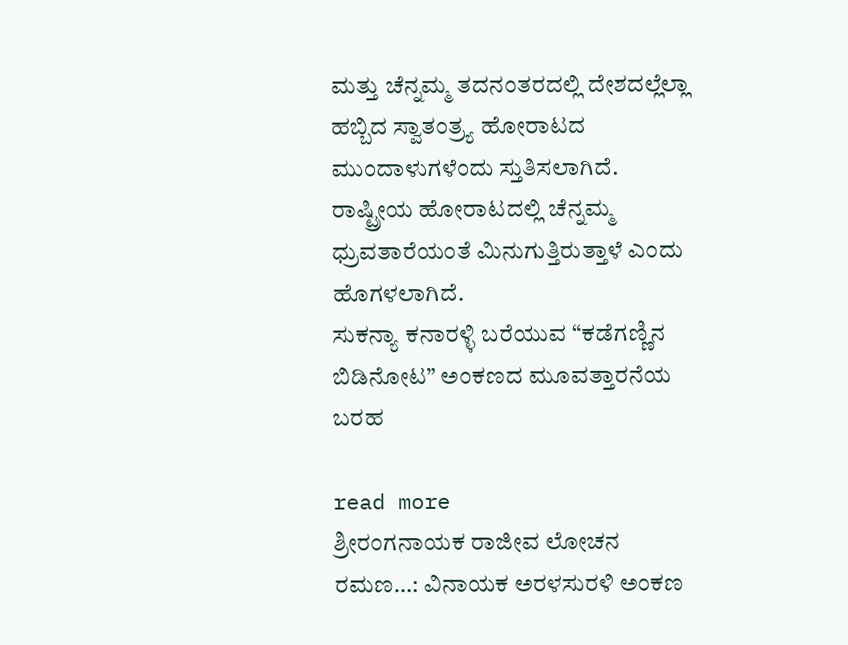ಮತ್ತು ಚೆನ್ನಮ್ಮ ತದನಂತರದಲ್ಲಿ ದೇಶದಲ್ಲೆಲ್ಲಾ ಹಬ್ಬಿದ ಸ್ವಾತಂತ್ರ್ಯ ಹೋರಾಟದ ಮುಂದಾಳುಗಳೆಂದು ಸ್ತುತಿಸಲಾಗಿದೆ. ರಾಷ್ಟ್ರೀಯ ಹೋರಾಟದಲ್ಲಿ ಚೆನ್ನಮ್ಮ ಧ್ರುವತಾರೆಯಂತೆ ಮಿನುಗುತ್ತಿರುತ್ತಾಳೆ ಎಂದು ಹೊಗಳಲಾಗಿದೆ.
ಸುಕನ್ಯಾ ಕನಾರಳ್ಳಿ ಬರೆಯುವ “ಕಡೆಗಣ್ಣಿನ ಬಿಡಿನೋಟ” ಅಂಕಣದ ಮೂವತ್ತಾರನೆಯ ಬರಹ

read more
ಶ್ರೀರಂಗನಾಯಕ ರಾಜೀವ ಲೋಚನ ರಮಣ…: ವಿನಾಯಕ ಅರಳಸುರಳಿ ಅಂಕಣ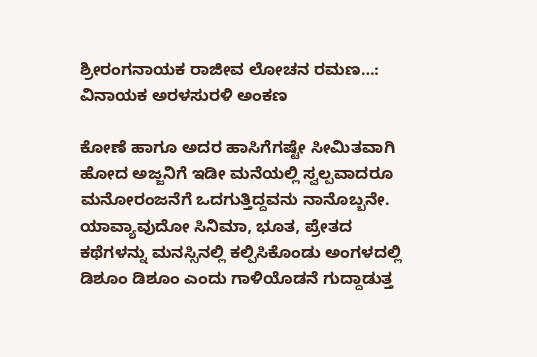ಶ್ರೀರಂಗನಾಯಕ ರಾಜೀವ ಲೋಚನ ರಮಣ…: ವಿನಾಯಕ ಅರಳಸುರಳಿ ಅಂಕಣ

ಕೋಣೆ ಹಾಗೂ ಅದರ ಹಾಸಿಗೆಗಷ್ಟೇ ಸೀಮಿತವಾಗಿ ಹೋದ ಅಜ್ಜನಿಗೆ ಇಡೀ ಮನೆಯಲ್ಲಿ ಸ್ವಲ್ಪವಾದರೂ ಮನೋರಂಜನೆಗೆ ಒದಗುತ್ತಿದ್ದವನು ನಾನೊಬ್ಬನೇ. ಯಾವ್ಯಾವುದೋ ಸಿನಿಮಾ, ಭೂತ, ಪ್ರೇತದ ಕಥೆಗಳನ್ನು ಮನಸ್ಸಿನಲ್ಲಿ ಕಲ್ಪಿಸಿಕೊಂಡು ಅಂಗಳದಲ್ಲಿ ಡಿಶೂಂ ಡಿಶೂಂ ಎಂದು ಗಾಳಿಯೊಡನೆ ಗುದ್ದಾಡುತ್ತ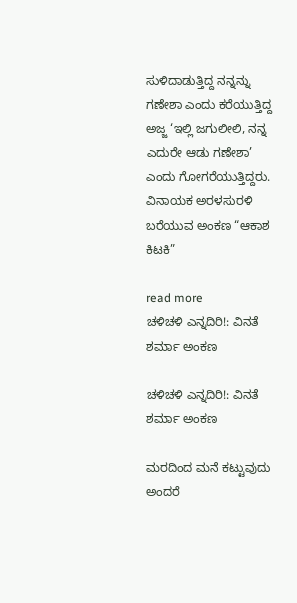ಸುಳಿದಾಡುತ್ತಿದ್ದ ನನ್ನನ್ನು ಗಣೇಶಾ ಎಂದು ಕರೆಯುತ್ತಿದ್ದ ಅಜ್ಜ ‘ಇಲ್ಲಿ ಜಗುಲೀಲಿ, ನನ್ನ ಎದುರೇ ಆಡು ಗಣೇಶಾ’ ಎಂದು ಗೋಗರೆಯುತ್ತಿದ್ದರು.
ವಿನಾಯಕ ಅರಳಸುರಳಿ ಬರೆಯುವ ಅಂಕಣ “ಆಕಾಶ ಕಿಟಕಿ”

read more
ಚಳಿಚಳಿ ಎನ್ನದಿರಿ!: ವಿನತೆ ಶರ್ಮಾ ಅಂಕಣ

ಚಳಿಚಳಿ ಎನ್ನದಿರಿ!: ವಿನತೆ ಶರ್ಮಾ ಅಂಕಣ

ಮರದಿಂದ ಮನೆ ಕಟ್ಟುವುದು ಅಂದರೆ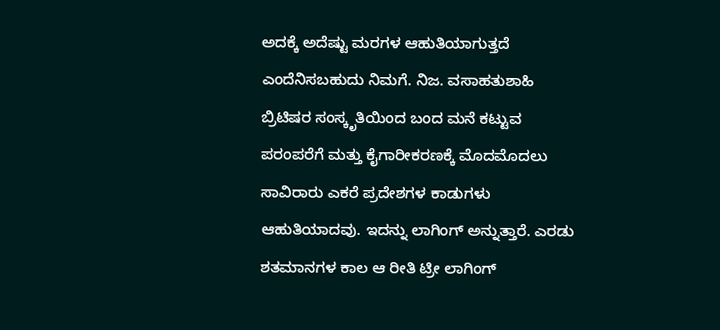ಅದಕ್ಕೆ ಅದೆಷ್ಟು ಮರಗಳ ಆಹುತಿಯಾಗುತ್ತದೆ ಎಂದೆನಿಸಬಹುದು ನಿಮಗೆ. ನಿಜ. ವಸಾಹತುಶಾಹಿ ಬ್ರಿಟಿಷರ ಸಂಸ್ಕೃತಿಯಿಂದ ಬಂದ ಮನೆ ಕಟ್ಟುವ ಪರಂಪರೆಗೆ ಮತ್ತು ಕೈಗಾರೀಕರಣಕ್ಕೆ ಮೊದಮೊದಲು ಸಾವಿರಾರು ಎಕರೆ ಪ್ರದೇಶಗಳ ಕಾಡುಗಳು ಆಹುತಿಯಾದವು. ಇದನ್ನು ಲಾಗಿಂಗ್ ಅನ್ನುತ್ತಾರೆ. ಎರಡು ಶತಮಾನಗಳ ಕಾಲ ಆ ರೀತಿ ಟ್ರೀ ಲಾಗಿಂಗ್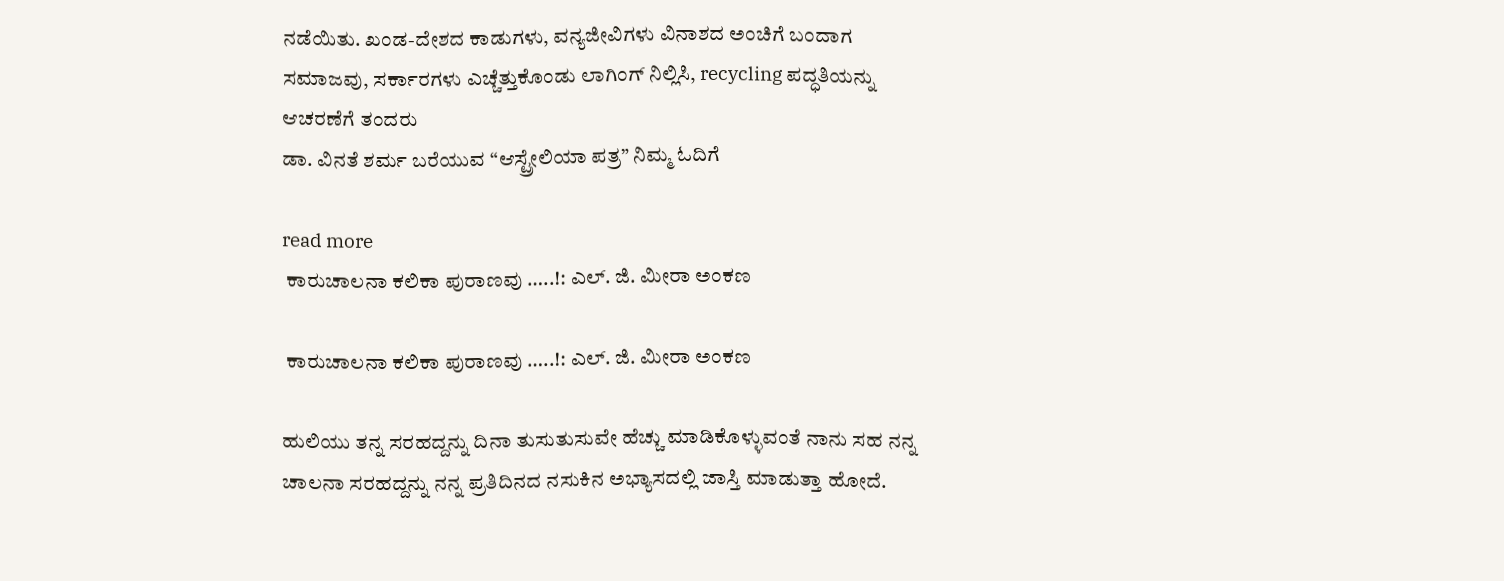ನಡೆಯಿತು. ಖಂಡ-ದೇಶದ ಕಾಡುಗಳು, ವನ್ಯಜೀವಿಗಳು ವಿನಾಶದ ಅಂಚಿಗೆ ಬಂದಾಗ ಸಮಾಜವು, ಸರ್ಕಾರಗಳು ಎಚ್ಚೆತ್ತುಕೊಂಡು ಲಾಗಿಂಗ್ ನಿಲ್ಲಿಸಿ, recycling ಪದ್ಧತಿಯನ್ನು ಆಚರಣೆಗೆ ತಂದರು
ಡಾ. ವಿನತೆ ಶರ್ಮ ಬರೆಯುವ “ಆಸ್ಟ್ರೇಲಿಯಾ ಪತ್ರ” ನಿಮ್ಮ ಓದಿಗೆ

read more
 ಕಾರುಚಾಲನಾ ಕಲಿಕಾ ಪುರಾಣವು …..!: ಎಲ್. ಜಿ. ಮೀರಾ ಅಂಕಣ

 ಕಾರುಚಾಲನಾ ಕಲಿಕಾ ಪುರಾಣವು …..!: ಎಲ್. ಜಿ. ಮೀರಾ ಅಂಕಣ

ಹುಲಿಯು ತನ್ನ ಸರಹದ್ದನ್ನು ದಿನಾ ತುಸುತುಸುವೇ ಹೆಚ್ಚು ಮಾಡಿಕೊಳ್ಳುವಂತೆ ನಾನು ಸಹ ನನ್ನ ಚಾಲನಾ ಸರಹದ್ದನ್ನು ನನ್ನ ಪ್ರತಿದಿನದ ನಸುಕಿನ ಅಭ್ಯಾಸದಲ್ಲಿ ಜಾಸ್ತಿ ಮಾಡುತ್ತಾ ಹೋದೆ.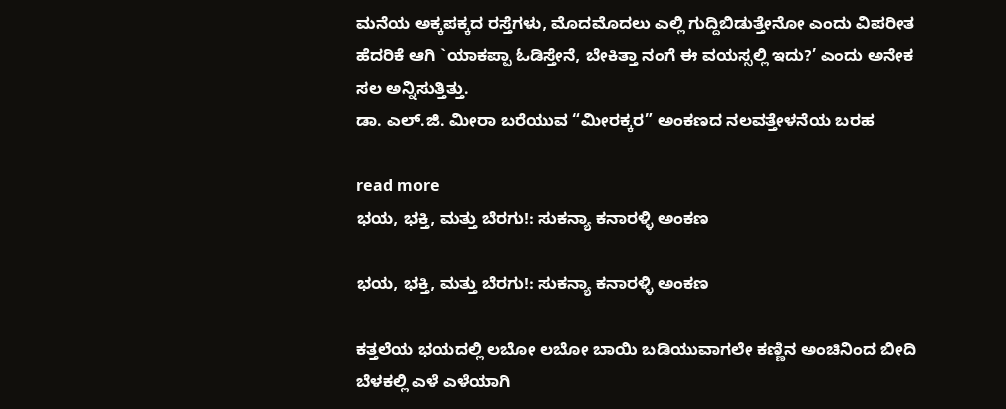ಮನೆಯ ಅಕ್ಕಪಕ್ಕದ ರಸ್ತೆಗಳು, ಮೊದಮೊದಲು ಎಲ್ಲಿ ಗುದ್ದಿಬಿಡುತ್ತೇನೋ ಎಂದು ವಿಪರೀತ ಹೆದರಿಕೆ ಆಗಿ `ಯಾಕಪ್ಪಾ ಓಡಿಸ್ತೇನೆ, ಬೇಕಿತ್ತಾ ನಂಗೆ ಈ ವಯಸ್ಸಲ್ಲಿ ಇದು?’ ಎಂದು ಅನೇಕ ಸಲ ಅನ್ನಿಸುತ್ತಿತ್ತು.
ಡಾ. ಎಲ್.ಜಿ. ಮೀರಾ ಬರೆಯುವ “ಮೀರಕ್ಕರ” ಅಂಕಣದ ನಲವತ್ತೇಳನೆಯ ಬರಹ

read more
ಭಯ, ಭಕ್ತಿ, ಮತ್ತು ಬೆರಗು!: ಸುಕನ್ಯಾ ಕನಾರಳ್ಳಿ ಅಂಕಣ

ಭಯ, ಭಕ್ತಿ, ಮತ್ತು ಬೆರಗು!: ಸುಕನ್ಯಾ ಕನಾರಳ್ಳಿ ಅಂಕಣ

ಕತ್ತಲೆಯ ಭಯದಲ್ಲಿ ಲಬೋ ಲಬೋ ಬಾಯಿ ಬಡಿಯುವಾಗಲೇ ಕಣ್ಣಿನ ಅಂಚಿನಿಂದ ಬೀದಿ ಬೆಳಕಲ್ಲಿ ಎಳೆ ಎಳೆಯಾಗಿ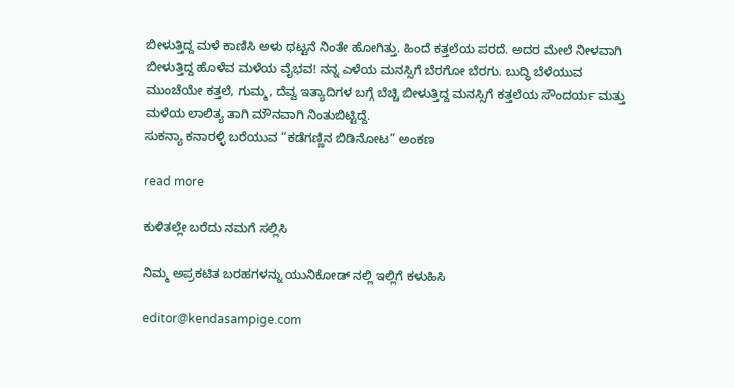ಬೀಳುತ್ತಿದ್ದ ಮಳೆ ಕಾಣಿಸಿ ಅಳು ಥಟ್ಟನೆ ನಿಂತೇ ಹೋಗಿತ್ತು. ಹಿಂದೆ ಕತ್ತಲೆಯ ಪರದೆ. ಅದರ ಮೇಲೆ ನೀಳವಾಗಿ ಬೀಳುತ್ತಿದ್ದ ಹೊಳೆವ ಮಳೆಯ ವೈಭವ! ನನ್ನ ಎಳೆಯ ಮನಸ್ಸಿಗೆ ಬೆರಗೋ ಬೆರಗು. ಬುದ್ಧಿ ಬೆಳೆಯುವ ಮುಂಚೆಯೇ ಕತ್ತಲೆ, ಗುಮ್ಮ, ದೆವ್ವ ಇತ್ಯಾದಿಗಳ ಬಗ್ಗೆ ಬೆಚ್ಚಿ ಬೀಳುತ್ತಿದ್ದ ಮನಸ್ಸಿಗೆ ಕತ್ತಲೆಯ ಸೌಂದರ್ಯ ಮತ್ತು ಮಳೆಯ ಲಾಲಿತ್ಯ ತಾಗಿ ಮೌನವಾಗಿ ನಿಂತುಬಿಟ್ಟಿದ್ದೆ.
ಸುಕನ್ಯಾ ಕನಾರಳ್ಳಿ ಬರೆಯುವ “ಕಡೆಗಣ್ಣಿನ ಬಿಡಿನೋಟ” ಅಂಕಣ

read more

ಕುಳಿತಲ್ಲೇ ಬರೆದು ನಮಗೆ ಸಲ್ಲಿಸಿ

ನಿಮ್ಮ ಅಪ್ರಕಟಿತ ಬರಹಗಳನ್ನು ಯುನಿಕೋಡ್ ನಲ್ಲಿ ಇಲ್ಲಿಗೆ ಕಳುಹಿಸಿ

editor@kendasampige.com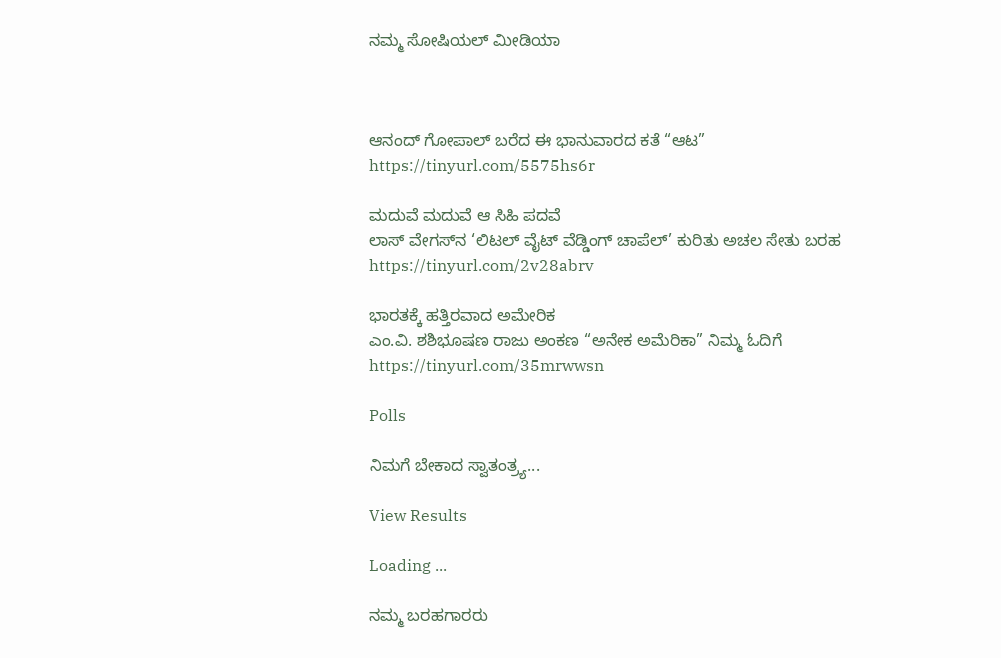ನಮ್ಮ ಸೋಷಿಯಲ್‌ ಮೀಡಿಯಾ



ಆನಂದ್‌ ಗೋಪಾಲ್‌ ಬರೆದ ಈ ಭಾನುವಾರದ ಕತೆ “ಆಟ”
https://tinyurl.com/5575hs6r

ಮದುವೆ ಮದುವೆ ಆ ಸಿಹಿ ಪದವೆ
ಲಾಸ್‌ ವೇಗಸ್‌ನ ‘ಲಿಟಲ್ ವೈಟ್ ವೆಡ್ಡಿಂಗ್ ಚಾಪೆಲ್’ ಕುರಿತು ಅಚಲ ಸೇತು ಬರಹ
https://tinyurl.com/2v28abrv

ಭಾರತಕ್ಕೆ ಹತ್ತಿರವಾದ ಅಮೇರಿಕ
ಎಂ.ವಿ. ಶಶಿಭೂಷಣ ರಾಜು ಅಂಕಣ “ಅನೇಕ ಅಮೆರಿಕಾ” ನಿಮ್ಮ ಓದಿಗೆ
https://tinyurl.com/35mrwwsn

Polls

ನಿಮಗೆ ಬೇಕಾದ ಸ್ವಾತಂತ್ರ್ಯ...

View Results

Loading ...

ನಮ್ಮ ಬರಹಗಾರರು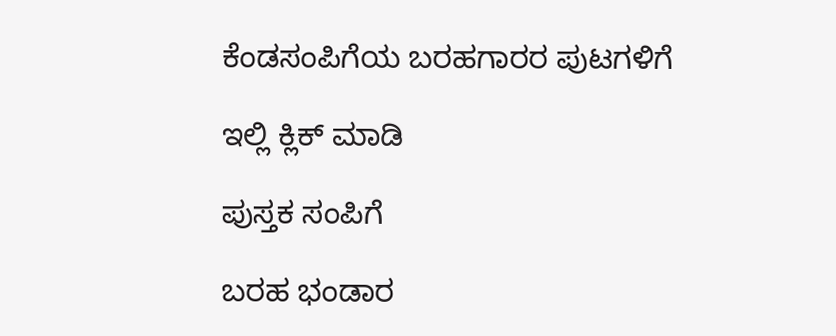ಕೆಂಡಸಂಪಿಗೆಯ ಬರಹಗಾರರ ಪುಟಗಳಿಗೆ

ಇಲ್ಲಿ ಕ್ಲಿಕ್ ಮಾಡಿ

ಪುಸ್ತಕ ಸಂಪಿಗೆ

ಬರಹ ಭಂಡಾರ